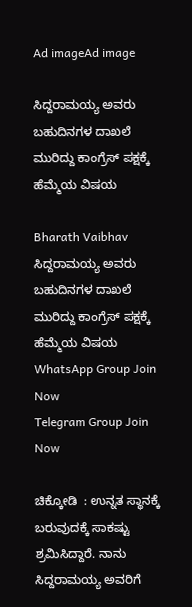Ad imageAd image

ಸಿದ್ದರಾಮಯ್ಯ ಅವರು ಬಹುದಿನಗಳ ದಾಖಲೆ ಮುರಿದ್ದು ಕಾಂಗ್ರೆಸ್ ಪಕ್ಷಕ್ಕೆ ಹೆಮ್ಮೆಯ ವಿಷಯ

Bharath Vaibhav
ಸಿದ್ದರಾಮಯ್ಯ ಅವರು ಬಹುದಿನಗಳ ದಾಖಲೆ ಮುರಿದ್ದು ಕಾಂಗ್ರೆಸ್ ಪಕ್ಷಕ್ಕೆ ಹೆಮ್ಮೆಯ ವಿಷಯ
WhatsApp Group Join Now
Telegram Group Join Now

ಚಿಕ್ಕೋಡಿ  : ಉನ್ನತ ಸ್ಥಾನಕ್ಕೆ ಬರುವುದಕ್ಕೆ ಸಾಕಷ್ಟು ಶ್ರಮಿಸಿದ್ದಾರೆ. ನಾನು ಸಿದ್ದರಾಮಯ್ಯ ಅವರಿಗೆ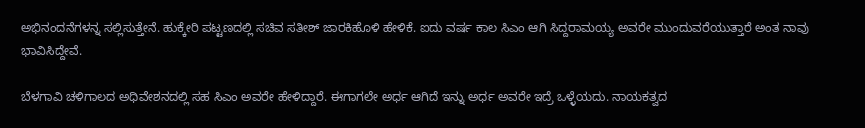ಅಭಿನಂದನೆಗಳನ್ನ ಸಲ್ಲಿಸುತ್ತೇನೆ. ಹುಕ್ಕೇರಿ ಪಟ್ಟಣದಲ್ಲಿ ಸಚಿವ ಸತೀಶ್ ಜಾರಕಿಹೊಳಿ ಹೇಳಿಕೆ. ಐದು ವರ್ಷ ಕಾಲ ಸಿಎಂ ಆಗಿ ಸಿದ್ದರಾಮಯ್ಯ ಅವರೇ ಮುಂದುವರೆಯುತ್ತಾರೆ ಅಂತ ನಾವು ಭಾವಿಸಿದ್ದೇವೆ.

ಬೆಳಗಾವಿ ಚಳಿಗಾಲದ ಅಧಿವೇಶನದಲ್ಲಿ ಸಹ‌ ಸಿಎಂ ಅವರೇ ಹೇಳಿದ್ದಾರೆ. ಈಗಾಗಲೇ ಅರ್ಧ ಆಗಿದೆ ಇನ್ನು ಅರ್ಧ ಅವರೇ ಇದ್ರೆ ಒಳ್ಳೆಯದು. ನಾಯಕತ್ವದ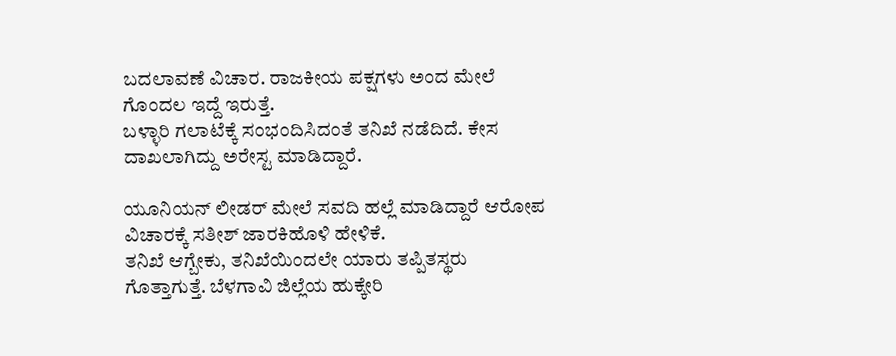ಬದಲಾವಣೆ ವಿಚಾರ. ರಾಜಕೀಯ ಪಕ್ಷಗಳು ಅಂದ ಮೇಲೆ ಗೊಂದಲ ಇದ್ದೆ ಇರುತ್ತೆ.
ಬಳ್ಳಾರಿ ಗಲಾಟೆಕ್ಕೆ ಸಂಭಂದಿಸಿದಂತೆ ತನಿಖೆ ನಡೆದಿದೆ. ಕೇಸ ದಾಖಲಾಗಿದ್ದು ಅರೇಸ್ಟ ಮಾಡಿದ್ದಾರೆ.

ಯೂನಿಯನ್ ಲೀಡರ್ ಮೇಲೆ ಸವದಿ ಹಲ್ಲೆ ಮಾಡಿದ್ದಾರೆ ಆರೋಪ ವಿಚಾರಕ್ಕೆ ಸತೀಶ್ ಜಾರಕಿಹೊಳಿ ಹೇಳಿಕೆ.
ತನಿಖೆ ಆಗ್ಬೇಕು, ತನಿಖೆಯಿಂದಲೇ ಯಾರು ತಪ್ಪಿತಸ್ಥರು ಗೊತ್ತಾಗುತ್ತೆ. ಬೆಳಗಾವಿ ಜಿಲ್ಲೆಯ ಹುಕ್ಕೇರಿ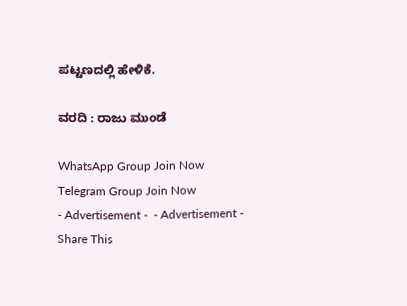ಪಟ್ಟಣದಲ್ಲಿ ಹೇಳಿಕೆ.

ವರದಿ : ರಾಜು ಮುಂಡೆ

WhatsApp Group Join Now
Telegram Group Join Now
- Advertisement -  - Advertisement -
Share This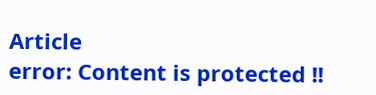Article
error: Content is protected !!